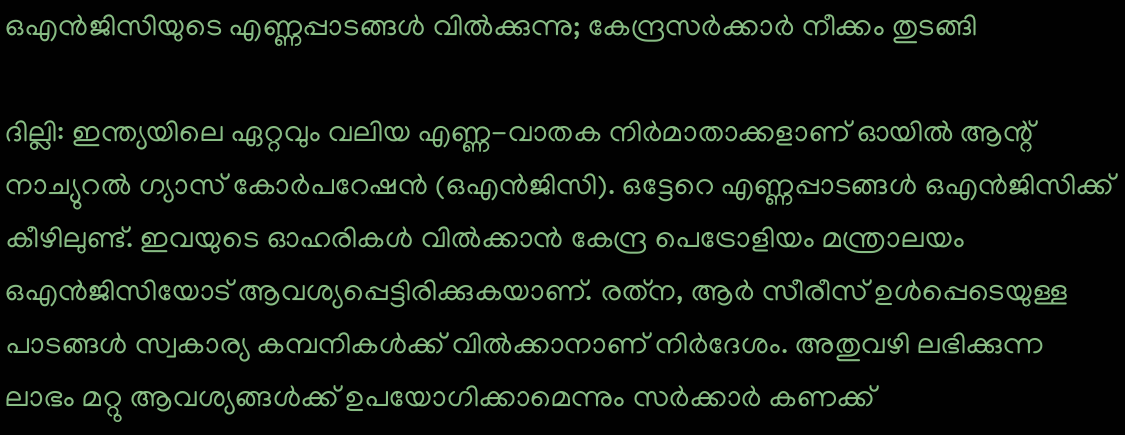ഒഎന്‍ജിസിയുടെ എണ്ണപ്പാടങ്ങള്‍ വില്‍ക്കുന്നു; കേന്ദ്രസര്‍ക്കാര്‍ നീക്കം തുടങ്ങി

ദില്ലി: ഇന്ത്യയിലെ ഏറ്റവും വലിയ എണ്ണ-വാതക നിര്‍മാതാക്കളാണ് ഓയില്‍ ആന്റ് നാച്യുറല്‍ ഗ്യാസ് കോര്‍പറേഷന്‍ (ഒഎന്‍ജിസി). ഒട്ടേറെ എണ്ണപ്പാടങ്ങള്‍ ഒഎന്‍ജിസിക്ക് കീഴിലുണ്ട്. ഇവയുടെ ഓഹരികള്‍ വില്‍ക്കാന്‍ കേന്ദ്ര പെട്രോളിയം മന്ത്രാലയം ഒഎന്‍ജിസിയോട് ആവശ്യപ്പെട്ടിരിക്കുകയാണ്. രത്‌ന, ആര്‍ സീരീസ് ഉള്‍പ്പെടെയുള്ള പാടങ്ങള്‍ സ്വകാര്യ കമ്പനികള്‍ക്ക് വില്‍ക്കാനാണ് നിര്‍ദേശം. അതുവഴി ലഭിക്കുന്ന ലാഭം മറ്റു ആവശ്യങ്ങള്‍ക്ക് ഉപയോഗിക്കാമെന്നും സര്‍ക്കാര്‍ കണക്ക്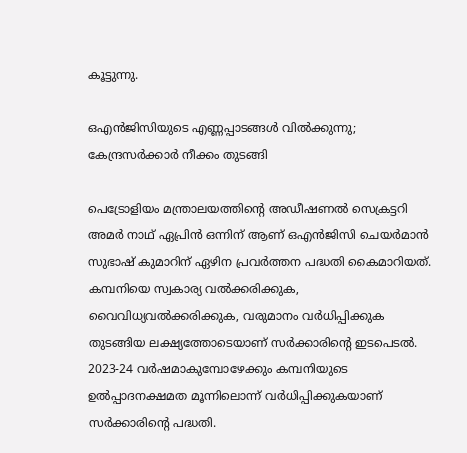കൂട്ടുന്നു.

ഒഎന്‍ജിസിയുടെ എണ്ണപ്പാടങ്ങള്‍ വില്‍ക്കുന്നു; കേന്ദ്രസര്‍ക്കാര്‍ നീക്കം തുടങ്ങി

പെട്രോളിയം മന്ത്രാലയത്തിന്റെ അഡീഷണല്‍ സെക്രട്ടറി അമര്‍ നാഥ് ഏപ്രിന്‍ ഒന്നിന് ആണ് ഒഎന്‍ജിസി ചെയര്‍മാന്‍ സുഭാഷ് കുമാറിന് ഏഴിന പ്രവര്‍ത്തന പദ്ധതി കൈമാറിയത്. കമ്പനിയെ സ്വകാര്യ വല്‍ക്കരിക്കുക, വൈവിധ്യവല്‍ക്കരിക്കുക, വരുമാനം വര്‍ധിപ്പിക്കുക തുടങ്ങിയ ലക്ഷ്യത്തോടെയാണ് സര്‍ക്കാരിന്റെ ഇടപെടല്‍. 2023-24 വര്‍ഷമാകുമ്പോഴേക്കും കമ്പനിയുടെ ഉല്‍പ്പാദനക്ഷമത മൂന്നിലൊന്ന് വര്‍ധിപ്പിക്കുകയാണ് സര്‍ക്കാരിന്റെ പദ്ധതി.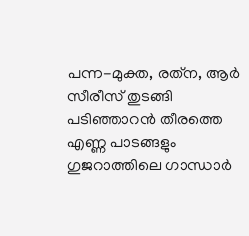പന്ന-മുക്ത, രത്‌ന, ആര്‍ സീരീസ് തുടങ്ങി പടിഞ്ഞാറന്‍ തീരത്തെ എണ്ണ പാടങ്ങളും ഗുജറാത്തിലെ ഗാന്ധാര്‍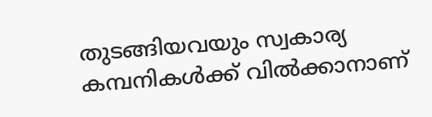തുടങ്ങിയവയും സ്വകാര്യ കമ്പനികള്‍ക്ക് വില്‍ക്കാനാണ്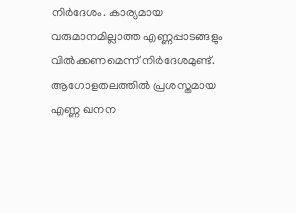നിര്‍ദേശം. കാര്യമായ വരുമാനമില്ലാത്ത എണ്ണപ്പാടങ്ങളും വില്‍ക്കണമെന്ന് നിര്‍ദേശമുണ്ട്. ആഗോളതലത്തില്‍ പ്രശസ്തമായ എണ്ണ ഖനന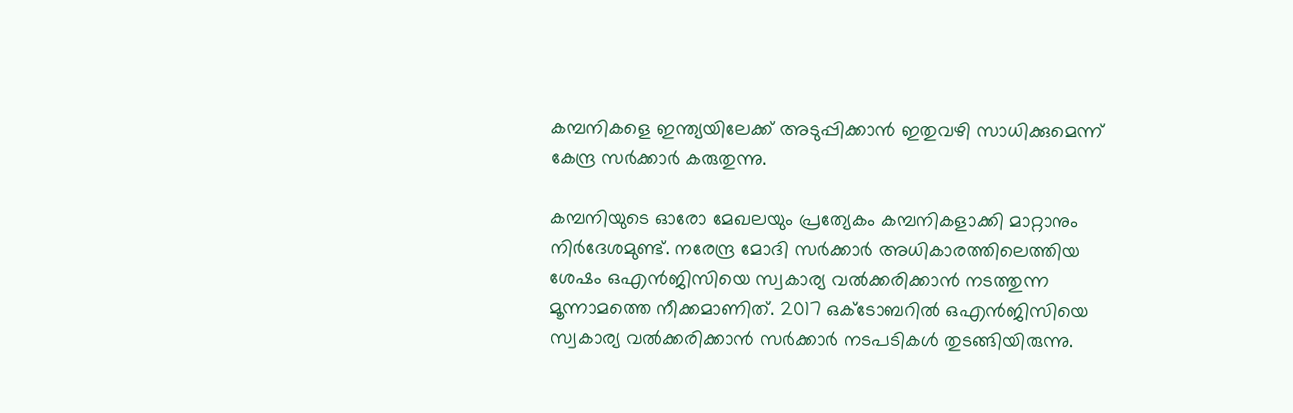കമ്പനികളെ ഇന്ത്യയിലേക്ക് അടുപ്പിക്കാന്‍ ഇതുവഴി സാധിക്കുമെന്ന് കേന്ദ്ര സര്‍ക്കാര്‍ കരുതുന്നു.

കമ്പനിയുടെ ഓരോ മേഖലയും പ്രത്യേകം കമ്പനികളാക്കി മാറ്റാനും നിര്‍ദേശമുണ്ട്. നരേന്ദ്ര മോദി സര്‍ക്കാര്‍ അധികാരത്തിലെത്തിയ ശേഷം ഒഎന്‍ജിസിയെ സ്വകാര്യ വല്‍ക്കരിക്കാന്‍ നടത്തുന്ന മൂന്നാമത്തെ നീക്കമാണിത്. 2017 ഒക്ടോബറില്‍ ഒഎന്‍ജിസിയെ സ്വകാര്യ വല്‍ക്കരിക്കാന്‍ സര്‍ക്കാര്‍ നടപടികള്‍ തുടങ്ങിയിരുന്നു.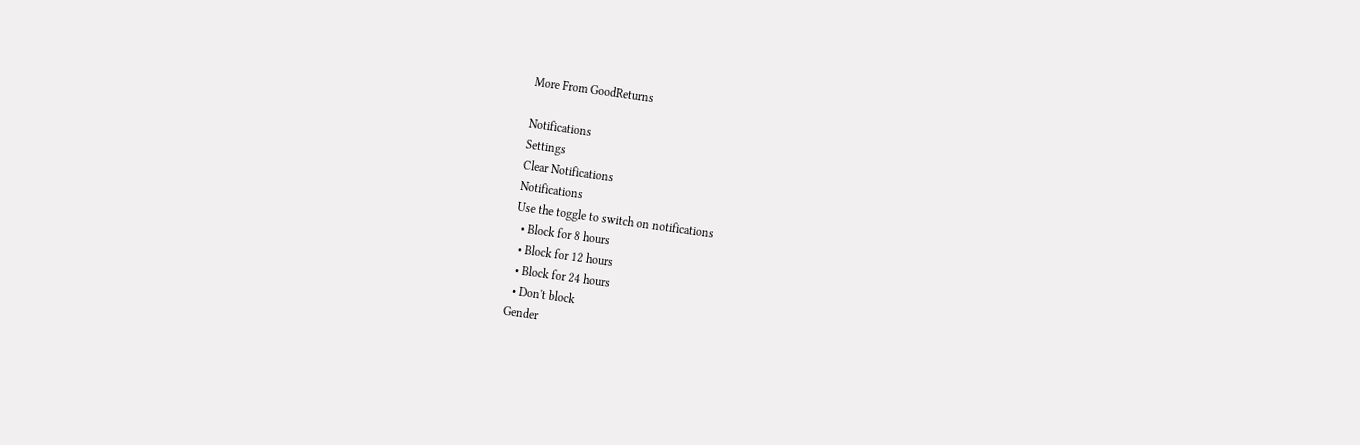More From GoodReturns

Notifications
Settings
Clear Notifications
Notifications
Use the toggle to switch on notifications
  • Block for 8 hours
  • Block for 12 hours
  • Block for 24 hours
  • Don't block
Gender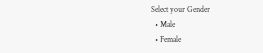Select your Gender
  • Male
  • Female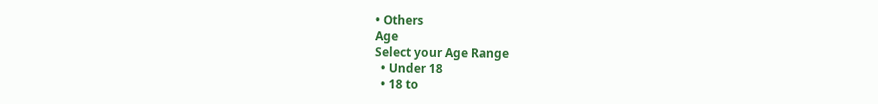• Others
Age
Select your Age Range
  • Under 18
  • 18 to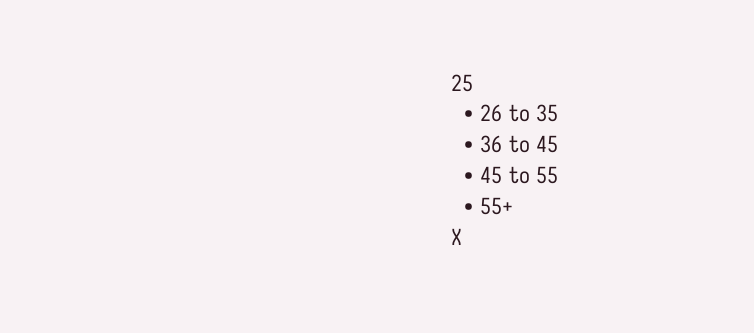25
  • 26 to 35
  • 36 to 45
  • 45 to 55
  • 55+
X